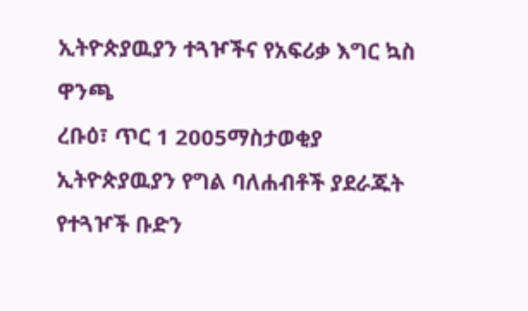ኢትዮጵያዉያን ተጓዦችና የአፍሪቃ እግር ኳስ ዋንጫ
ረቡዕ፣ ጥር 1 2005ማስታወቂያ
ኢትዮጵያዉያን የግል ባለሐብቶች ያደራጁት የተጓዦች ቡድን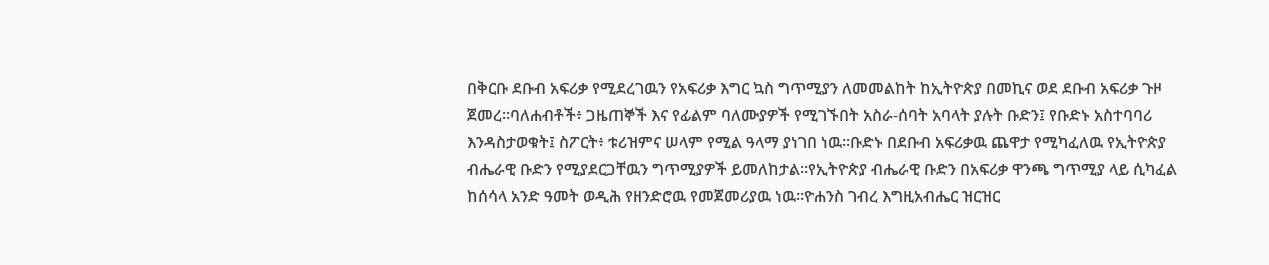በቅርቡ ደቡብ አፍሪቃ የሚደረገዉን የአፍሪቃ እግር ኳስ ግጥሚያን ለመመልከት ከኢትዮጵያ በመኪና ወደ ደቡብ አፍሪቃ ጉዞ ጀመረ።ባለሐብቶች፥ ጋዜጠኞች እና የፊልም ባለሙያዎች የሚገኙበት አስራ-ሰባት አባላት ያሉት ቡድን፤ የቡድኑ አስተባባሪ እንዳስታወቁት፤ ስፖርት፥ ቱሪዝምና ሠላም የሚል ዓላማ ያነገበ ነዉ።ቡድኑ በደቡብ አፍሪቃዉ ጨዋታ የሚካፈለዉ የኢትዮጵያ ብሔራዊ ቡድን የሚያደርጋቸዉን ግጥሚያዎች ይመለከታል።የኢትዮጵያ ብሔራዊ ቡድን በአፍሪቃ ዋንጫ ግጥሚያ ላይ ሲካፈል ከሰሳላ አንድ ዓመት ወዲሕ የዘንድሮዉ የመጀመሪያዉ ነዉ።ዮሐንስ ገብረ እግዚአብሔር ዝርዝር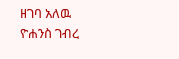ዘገባ አለዉ
ዮሐንስ ገብረ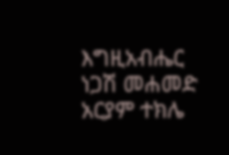እግዚአብሔር
ነጋሽ መሐመድ
አርያም ተክሌ